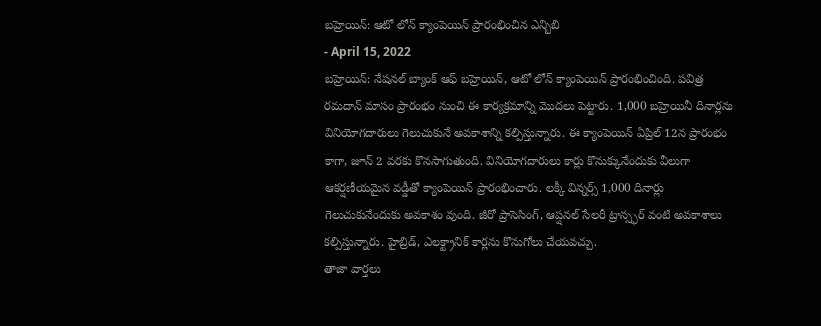బహ్రెయిన్: ఆటో లోన్ క్యాంపెయిన్ ప్రారంభించిన ఎన్బిబి
- April 15, 2022
బహ్రెయిన్: నేషనల్ బ్యాంక్ ఆఫ్ బహ్రెయిన్, ఆటో లోన్ క్యాంపెయిన్ ప్రారంభించింది. పవిత్ర రమదాన్ మాసం ప్రారంభం నుంచి ఈ కార్యక్రమాన్ని మొదలు పెట్టారు. 1,000 బహ్రెయినీ దినార్లను వినియోగదారులు గెలుచుకునే అవకాశాన్ని కల్పిస్తున్నారు. ఈ క్యాంపెయిన్ ఏప్రిల్ 12న ప్రారంభం కాగా, జూన్ 2 వరకు కొనసాగుతుంది. వినియోగదారులు కార్లు కొనుక్కునేందుకు వీలుగా ఆకర్షణీయమైన వడ్డీతో క్యాంపెయిన్ ప్రారంభించారు. లక్కీ విన్నర్స్ 1,000 దినార్లు గెలుచుకునేందుకు అవకాశం వుంది. జీరో ప్రాసెసింగ్, ఆప్షనల్ సేలరీ ట్రాన్స్ఫర్ వంటి అవకాశాలు కల్పిస్తున్నారు. హైబ్రిడ్, ఎలక్ట్రానిక్ కార్లను కొనుగోలు చేయవచ్చు.
తాజా వార్తలు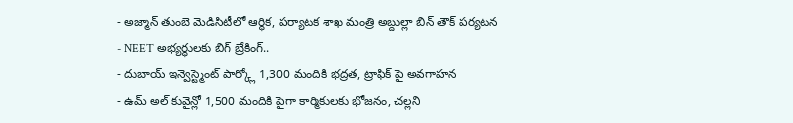- అజ్మాన్ తుంబె మెడిసిటీలో ఆర్థిక, పర్యాటక శాఖ మంత్రి అబ్దుల్లా బిన్ తౌక్ పర్యటన
- NEET అభ్యర్థులకు బిగ్ బ్రేకింగ్..
- దుబాయ్ ఇన్వెస్ట్మెంట్ పార్క్లో 1,300 మందికి భద్రత, ట్రాఫిక్ పై అవగాహన
- ఉమ్ అల్ కువైన్లో 1,500 మందికి పైగా కార్మికులకు భోజనం, చల్లని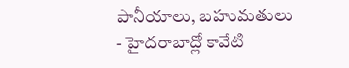పానీయాలు, బహుమతులు
- హైదరాబాద్లో కావేటి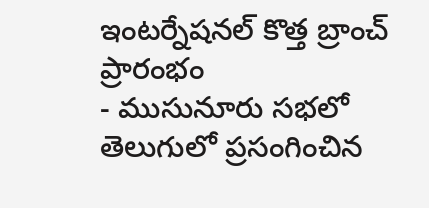ఇంటర్నేషనల్ కొత్త బ్రాంచ్ ప్రారంభం
- ముసునూరు సభలో తెలుగులో ప్రసంగించిన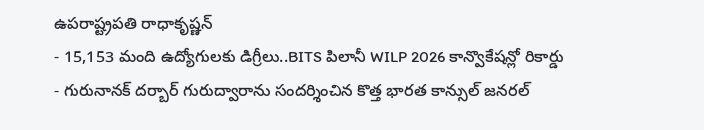ఉపరాష్ట్రపతి రాధాకృష్ణన్
- 15,153 మంది ఉద్యోగులకు డిగ్రీలు..BITS పిలానీ WILP 2026 కాన్వొకేషన్లో రికార్డు
- గురునానక్ దర్బార్ గురుద్వారాను సందర్శించిన కొత్త భారత కాన్సుల్ జనరల్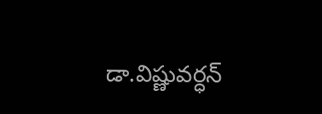డా.విష్ణువర్ధన్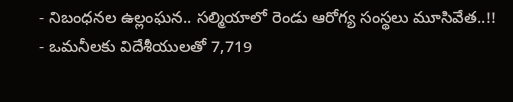- నిబంధనల ఉల్లంఘన.. సల్మియాలో రెండు ఆరోగ్య సంస్థలు మూసివేత..!!
- ఒమనీలకు విదేశీయులతో 7,719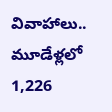వివాహాలు.. మూడేళ్లలో 1,226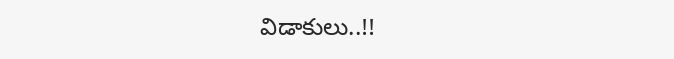విడాకులు..!!